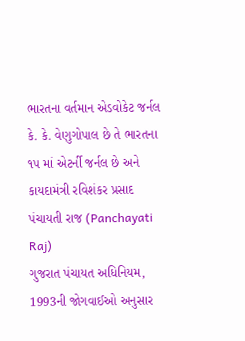ભારતના વર્તમાન એડવોકેટ જર્નલ કે. કે. વેણુગોપાલ છે તે ભારતના ૧૫ માં એટર્ની જર્નલ છે અને કાયદામંત્રી રવિશંકર પ્રસાદ
પંચાયતી રાજ (Panchayati Raj)
ગુજરાત પંચાયત અધિનિયમ, 1993ની જોગવાઈઓ અનુસાર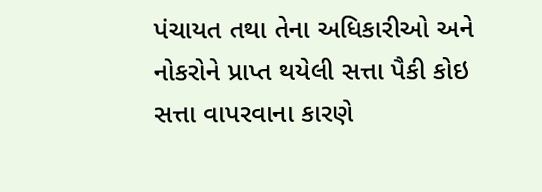પંચાયત તથા તેના અધિકારીઓ અને નોકરોને પ્રાપ્ત થયેલી સત્તા પૈકી કોઇ સત્તા વાપરવાના કારણે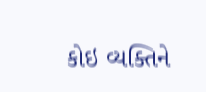કોઇ વ્યક્તિને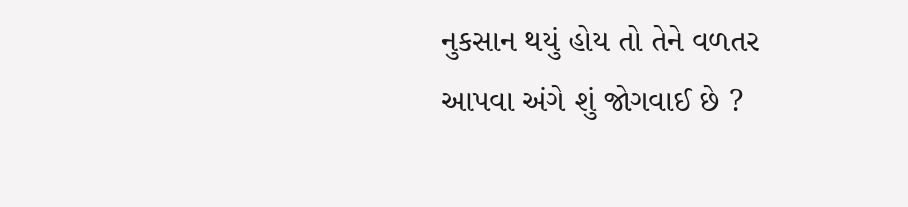નુકસાન થયું હોય તો તેને વળતર આપવા અંગે શું જોગવાઈ છે ?